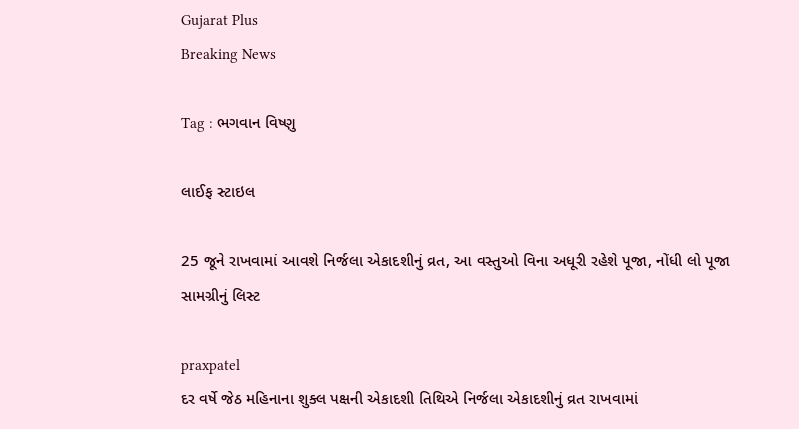Gujarat Plus
Breaking News

Tag : ભગવાન વિષ્ણુ

લાઈફ સ્ટાઇલ

25 જૂને રાખવામાં આવશે નિર્જલા એકાદશીનું વ્રત, આ વસ્તુઓ વિના અધૂરી રહેશે પૂજા, નોંધી લો પૂજા સામગ્રીનું લિસ્ટ

praxpatel
દર વર્ષે જેઠ મહિનાના શુક્લ પક્ષની એકાદશી તિથિએ નિર્જલા એકાદશીનું વ્રત રાખવામાં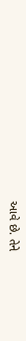આવે છે. તેને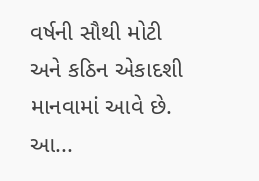વર્ષની સૌથી મોટી અને કઠિન એકાદશી માનવામાં આવે છે. આ...